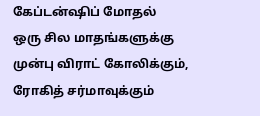கேப்டன்ஷிப் மோதல்
ஒரு சில மாதங்களுக்கு முன்பு விராட் கோலிக்கும், ரோகித் சர்மாவுக்கும்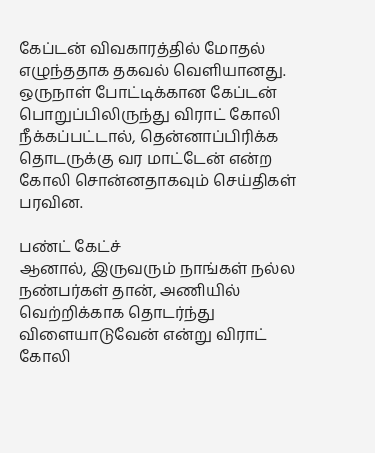கேப்டன் விவகாரத்தில் மோதல் எழுந்ததாக தகவல் வெளியானது. ஒருநாள் போட்டிக்கான கேப்டன் பொறுப்பிலிருந்து விராட் கோலி நீக்கப்பட்டால், தென்னாப்பிரிக்க தொடருக்கு வர மாட்டேன் என்ற கோலி சொன்னதாகவும் செய்திகள் பரவின.

பண்ட் கேட்ச்
ஆனால், இருவரும் நாங்கள் நல்ல நண்பர்கள் தான், அணியில் வெற்றிக்காக தொடர்ந்து விளையாடுவேன் என்று விராட் கோலி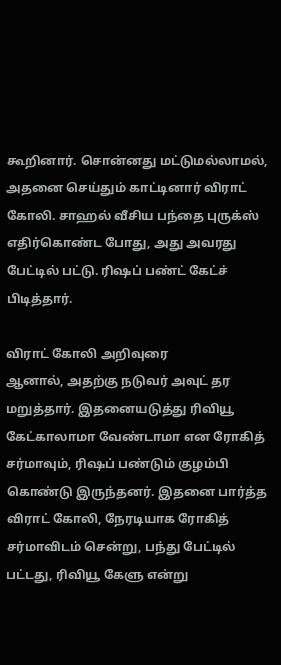கூறினார். சொன்னது மட்டுமல்லாமல், அதனை செய்தும் காட்டினார் விராட் கோலி. சாஹல் வீசிய பந்தை புருக்ஸ் எதிர்கொண்ட போது, அது அவரது பேட்டில் பட்டு. ரிஷப் பண்ட் கேட்ச் பிடித்தார்.

விராட் கோலி அறிவுரை
ஆனால், அதற்கு நடுவர் அவுட் தர மறுத்தார். இதனையடுத்து ரிவியூ கேட்காலாமா வேண்டாமா என ரோகித் சர்மாவும், ரிஷப் பண்டும் குழம்பி கொண்டு இருந்தனர். இதனை பார்த்த விராட் கோலி, நேரடியாக ரோகித் சர்மாவிடம் சென்று, பந்து பேட்டில் பட்டது, ரிவியூ கேளு என்று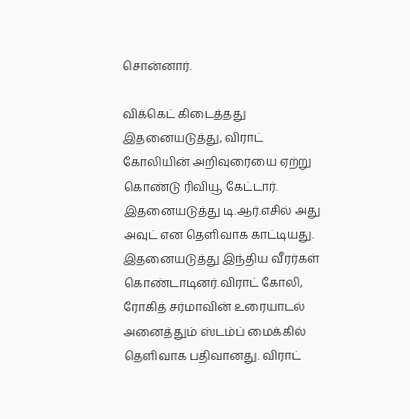சொன்னார்.

விக்கெட் கிடைத்தது
இதனையடுத்து, விராட் கோலியின் அறிவுரையை ஏற்று கொண்டு ரிவியூ கேட்டார். இதனையடுத்து டி.ஆர்.எசில் அது அவுட் என தெளிவாக காட்டியது. இதனையடுத்து இந்திய வீரர்கள் கொண்டாடினர்.விராட் கோலி, ரோகித் சர்மாவின் உரையாடல் அனைத்தும் ஸ்டம்ப் மைக்கில் தெளிவாக பதிவானது. விராட்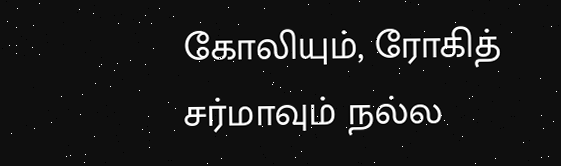கோலியும், ரோகித் சர்மாவும் நல்ல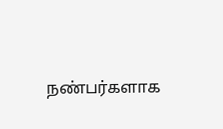நண்பர்களாக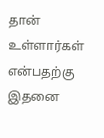தான் உள்ளார்கள் என்பதற்கு இதனை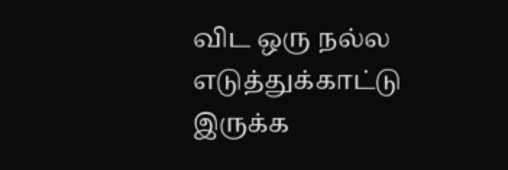விட ஒரு நல்ல எடுத்துக்காட்டு இருக்க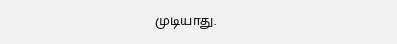முடியாது.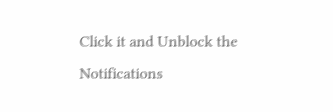Click it and Unblock the Notifications